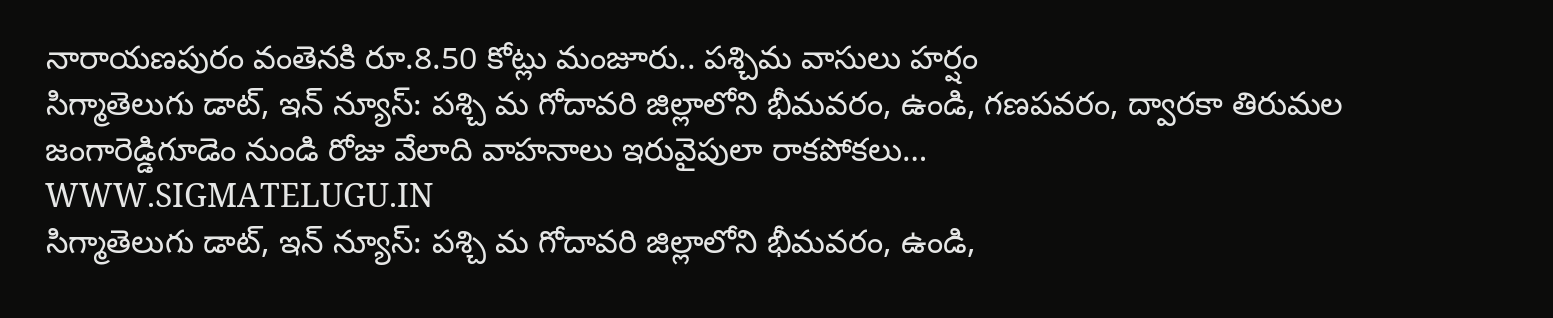నారాయణపురం వంతెనకి రూ.8.50 కోట్లు మంజూరు.. పశ్చిమ వాసులు హర్షం
సిగ్మాతెలుగు డాట్, ఇన్ న్యూస్: పశ్చి మ గోదావరి జిల్లాలోని భీమవరం, ఉండి, గణపవరం, ద్వారకా తిరుమల జంగారెడ్డిగూడెం నుండి రోజు వేలాది వాహనాలు ఇరువైపులా రాకపోకలు…
WWW.SIGMATELUGU.IN
సిగ్మాతెలుగు డాట్, ఇన్ న్యూస్: పశ్చి మ గోదావరి జిల్లాలోని భీమవరం, ఉండి,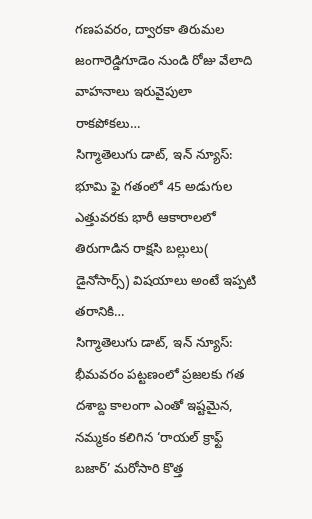గణపవరం, ద్వారకా తిరుమల జంగారెడ్డిగూడెం నుండి రోజు వేలాది వాహనాలు ఇరువైపులా రాకపోకలు…
సిగ్మాతెలుగు డాట్, ఇన్ న్యూస్: భూమి ఫై గతంలో 45 అడుగుల ఎత్తువరకు భారీ ఆకారాలలో తిరుగాడిన రాక్షసి బల్లులు( డైనోసార్స్) విషయాలు అంటే ఇప్పటి తరానికి…
సిగ్మాతెలుగు డాట్, ఇన్ న్యూస్: భీమవరం పట్టణంలో ప్రజలకు గత దశాబ్ద కాలంగా ఎంతో ఇష్టమైన, నమ్మకం కలిగిన ‘రాయల్ క్రాఫ్ట్ బజార్’ మరోసారి కొత్త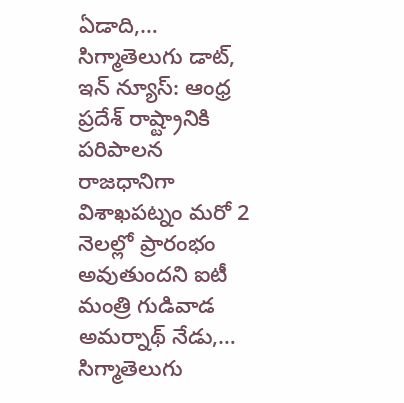ఏడాది,…
సిగ్మాతెలుగు డాట్, ఇన్ న్యూస్: ఆంధ్ర ప్రదేశ్ రాష్ట్రానికి పరిపాలన రాజధానిగా విశాఖపట్నం మరో 2 నెలల్లో ప్రారంభం అవుతుందని ఐటీ మంత్రి గుడివాడ అమర్నాథ్ నేడు,…
సిగ్మాతెలుగు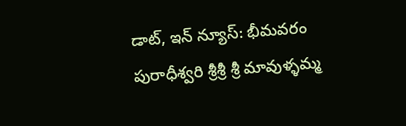డాట్, ఇన్ న్యూస్: భీమవరం పురాధీశ్వరి శ్రీశ్రీ శ్రీ మావుళ్ళమ్మ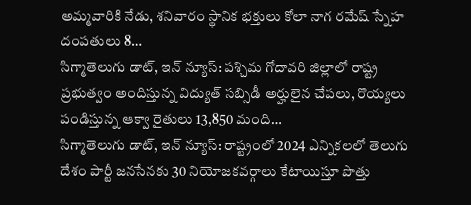అమ్మవారికి నేడు, శనివారం స్థానిక భక్తులు కోలా నాగ రమేష్ స్నేహ దంపతులు 8…
సిగ్మాతెలుగు డాట్, ఇన్ న్యూస్: పశ్చిమ గోదావరి జిల్లాలో రాష్ట్ర ప్రభుత్వం అందిస్తున్న విద్యుత్ సబ్సిడీ అర్హులైన చేపలు, రొయ్యలు పండిస్తున్న ఆక్వా రైతులు 13,850 మంది…
సిగ్మాతెలుగు డాట్, ఇన్ న్యూస్: రాష్ట్రంలో 2024 ఎన్నికలలో తెలుగు దేశం పార్టీ జనసేనకు 30 నియోజకవర్గాలు కేటాయిస్తూ పొత్తు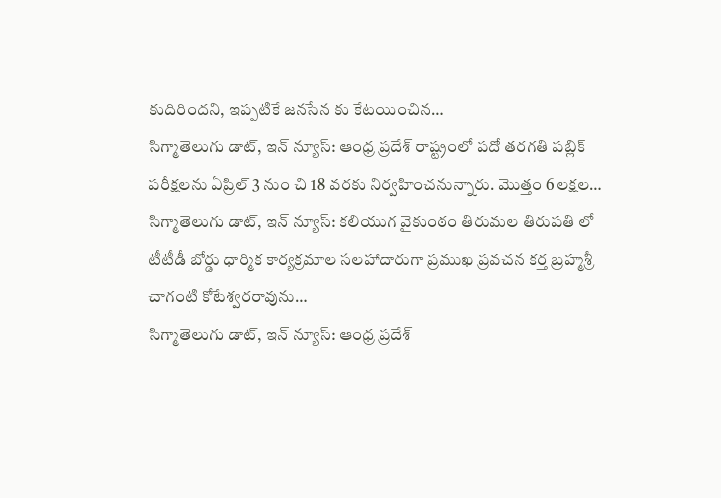కుదిరిందని, ఇప్పటికే జనసేన కు కేటయించిన…
సిగ్మాతెలుగు డాట్, ఇన్ న్యూస్: ఆంధ్ర ప్రదేశ్ రాష్ట్రంలో పదో తరగతి పబ్లిక్ పరీక్షలను ఏప్రిల్ 3 నుం చి 18 వరకు నిర్వహించనున్నారు. మొత్తం 6లక్షల…
సిగ్మాతెలుగు డాట్, ఇన్ న్యూస్: కలియుగ వైకుంఠం తిరుమల తిరుపతి లో టీటీడీ బోర్డు ధార్మిక కార్యక్రమాల సలహాదారుగా ప్రముఖ ప్రవచన కర్త బ్రహ్మశ్రీ చాగంటి కోటేశ్వరరావును…
సిగ్మాతెలుగు డాట్, ఇన్ న్యూస్: ఆంధ్ర ప్రదేశ్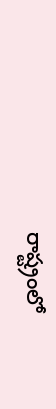రాష్ట్రంలో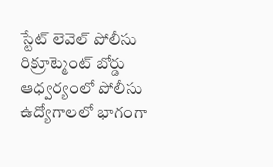స్టేట్ లెవెల్ పోలీసు రిక్రూట్మెంట్ బోర్డు ఆధ్వర్యంలో పోలీసు ఉద్యోగాలలో భాగంగా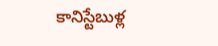కానిస్టేబుళ్ల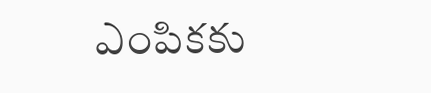ఎంపికకు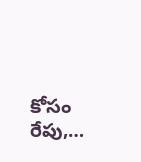కోసం రేపు,…